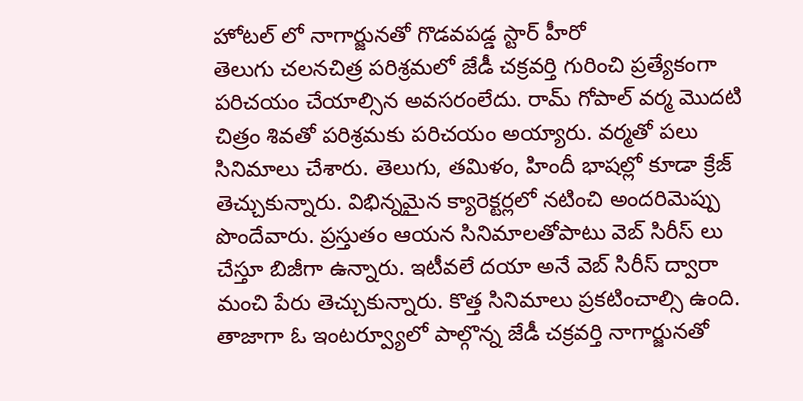హోటల్ లో నాగార్జునతో గొడవపడ్డ స్టార్ హీరో
తెలుగు చలనచిత్ర పరిశ్రమలో జేడీ చక్రవర్తి గురించి ప్రత్యేకంగా పరిచయం చేయాల్సిన అవసరంలేదు. రామ్ గోపాల్ వర్మ మొదటి చిత్రం శివతో పరిశ్రమకు పరిచయం అయ్యారు. వర్మతో పలు సినిమాలు చేశారు. తెలుగు, తమిళం, హిందీ భాషల్లో కూడా క్రేజ్ తెచ్చుకున్నారు. విభిన్నమైన క్యారెక్టర్లలో నటించి అందరిమెప్పు పొందేవారు. ప్రస్తుతం ఆయన సినిమాలతోపాటు వెబ్ సిరీస్ లు చేస్తూ బిజీగా ఉన్నారు. ఇటీవలే దయా అనే వెబ్ సిరీస్ ద్వారా మంచి పేరు తెచ్చుకున్నారు. కొత్త సినిమాలు ప్రకటించాల్సి ఉంది.
తాజాగా ఓ ఇంటర్వ్యూలో పాల్గొన్న జేడీ చక్రవర్తి నాగార్జునతో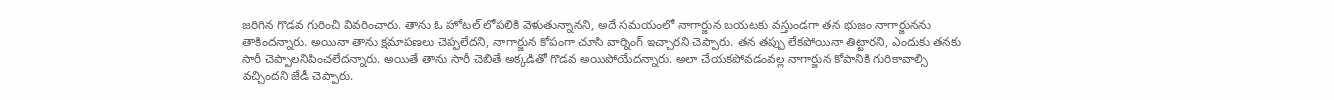జరిగిన గొడవ గురించి వివరించారు. తాను ఓ హోటల్ లోపలికి వెళుతున్నానని, అదే సమయంలో నాగార్జున బయటకు వస్తుండగా తన భుజం నాగార్జునను తాకిందన్నారు. అయినా తాను క్షమాపణలు చెప్పలేదని, నాగార్జున కోపంగా చూసి వార్నింగ్ ఇచ్చారని చెప్పారు. తన తప్పు లేకపోయినా తిట్టారని, ఎందుకు తనకు సారీ చెప్పాలనిపించలేదన్నారు. అయితే తాను సారీ చెబితే అక్కడితో గొడవ అయిపోయేదన్నారు. అలా చేయకపోవడంవల్ల నాగార్జున కోపానికి గురికావాల్సి వచ్చిందని జేడీ చెప్పారు.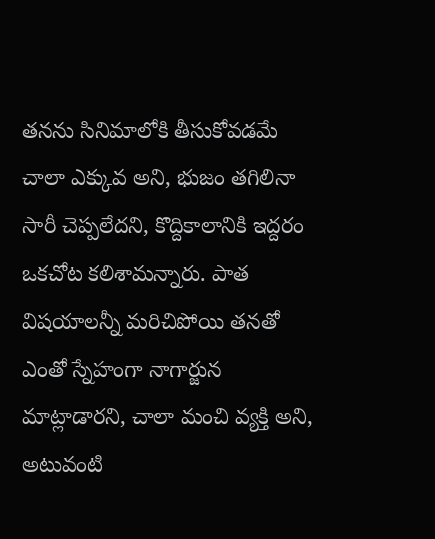తనను సినిమాలోకి తీసుకోవడమే చాలా ఎక్కువ అని, భుజం తగిలినా సారీ చెప్పలేదని, కొద్దికాలానికి ఇద్దరం ఒకచోట కలిశామన్నారు. పాత విషయాలన్నీ మరిచిపోయి తనతో ఎంతో స్నేహంగా నాగార్జున మాట్లాడారని, చాలా మంచి వ్యక్తి అని, అటువంటి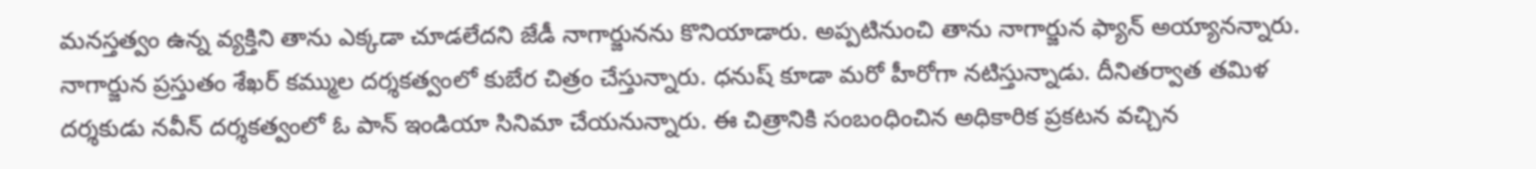మనస్తత్వం ఉన్న వ్యక్తిని తాను ఎక్కడా చూడలేదని జేడీ నాగార్జునను కొనియాడారు. అప్పటినుంచి తాను నాగార్జున ఫ్యాన్ అయ్యానన్నారు.
నాగార్జున ప్రస్తుతం శేఖర్ కమ్ముల దర్శకత్వంలో కుబేర చిత్రం చేస్తున్నారు. ధనుష్ కూడా మరో హీరోగా నటిస్తున్నాడు. దీనితర్వాత తమిళ దర్శకుడు నవీన్ దర్శకత్వంలో ఓ పాన్ ఇండియా సినిమా చేయనున్నారు. ఈ చిత్రానికి సంబంధించిన అధికారిక ప్రకటన వచ్చిన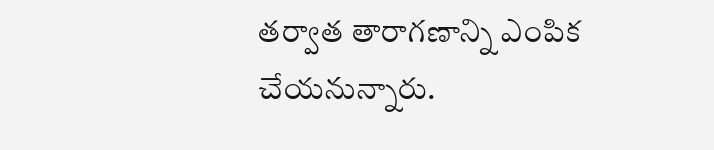తర్వాత తారాగణాన్ని ఎంపిక చేయనున్నారు.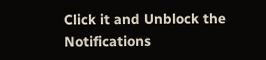Click it and Unblock the Notifications